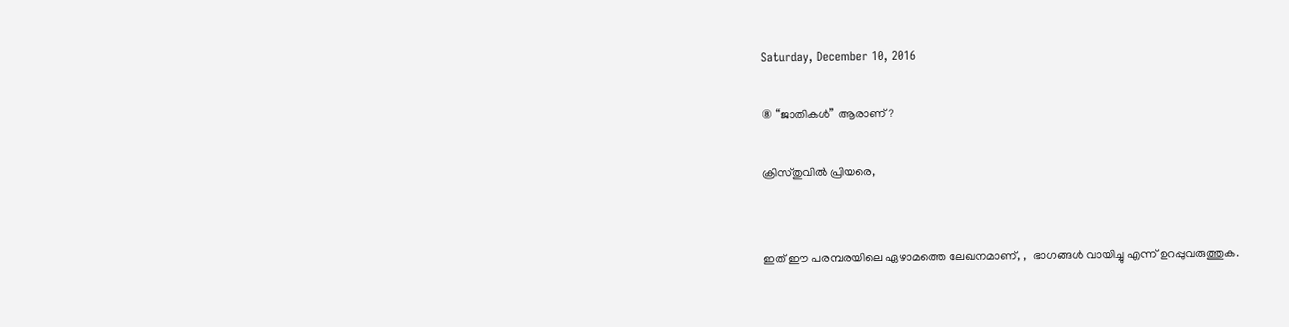Saturday, December 10, 2016

⑧ “ജാതികൾ” ആരാണ്?

ക്രിസ്തുവിൽ പ്രിയരെ,


ഇത് ഈ പരമ്പരയിലെ ഏഴാമത്തെ ലേഖനമാണ്, ,  ഭാഗങ്ങൾ വായിച്ചു എന്ന് ഉറപ്പുവരുത്തുക.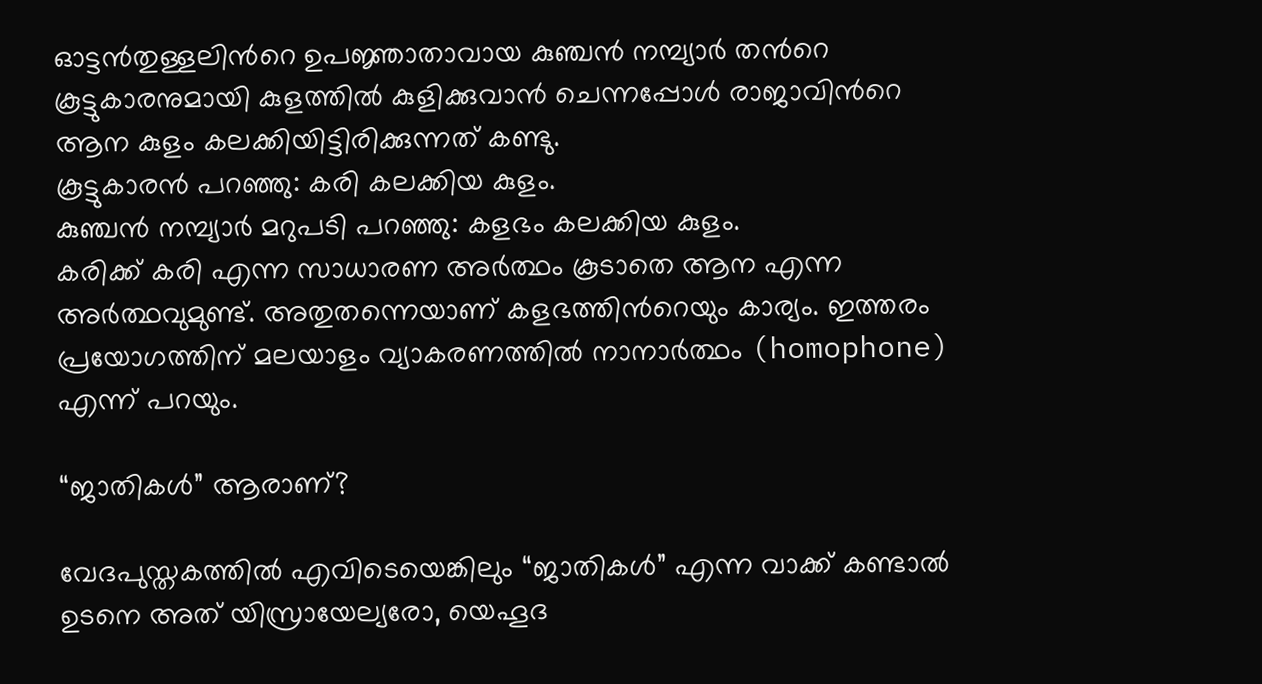ഓട്ടൻതുള്ളലിൻറെ ഉപജ്ഞാതാവായ കുഞ്ചൻ നമ്പ്യാർ തൻറെ കൂട്ടുകാരനുമായി കുളത്തിൽ കുളിക്കുവാൻ ചെന്നപ്പോൾ രാജാവിൻറെ ആന കുളം കലക്കിയിട്ടിരിക്കുന്നത് കണ്ടു.
കൂട്ടുകാരൻ പറഞ്ഞു: കരി കലക്കിയ കുളം.
കുഞ്ചൻ നമ്പ്യാർ മറുപടി പറഞ്ഞു: കളഭം കലക്കിയ കുളം.
കരിക്ക് കരി എന്ന സാധാരണ അർത്ഥം കൂടാതെ ആന എന്ന അർത്ഥവുമുണ്ട്. അതുതന്നെയാണ് കളഭത്തിൻറെയും കാര്യം. ഇത്തരം പ്രയോഗത്തിന് മലയാളം വ്യാകരണത്തിൽ നാനാർത്ഥം (homophone) എന്ന് പറയും.

“ജാതികൾ” ആരാണ്?

വേദപുസ്തകത്തിൽ എവിടെയെങ്കിലും “ജാതികൾ” എന്ന വാക്ക് കണ്ടാൽ ഉടനെ അത് യിസ്രായേല്യരോ, യെഹൂദ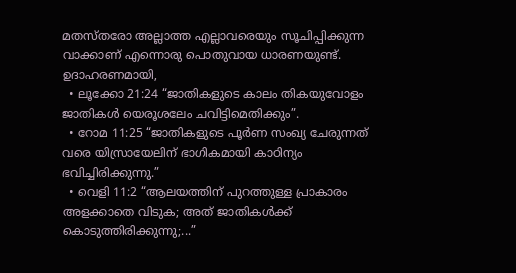മതസ്തരോ അല്ലാത്ത എല്ലാവരെയും സൂചിപ്പിക്കുന്ന വാക്കാണ് എന്നൊരു പൊതുവായ ധാരണയുണ്ട്. ഉദാഹരണമായി,
  • ലൂക്കോ 21:24 “ജാതികളുടെ കാലം തികയുവോളം ജാതികള്‍ യെരൂശലേം ചവിട്ടിമെതിക്കും”.
  • റോമ 11:25 “ജാതികളുടെ പൂര്‍ണ സംഖ്യ ചേരുന്നത് വരെ യിസ്രായേലിന് ഭാഗികമായി കാഠിന്യം ഭവിച്ചിരിക്കുന്നു.”
  • വെളി 11:2 “ആലയത്തിന് പുറത്തുള്ള പ്രാകാരം അളക്കാതെ വിടുക; അത് ജാതികള്‍ക്ക് കൊടുത്തിരിക്കുന്നു;...”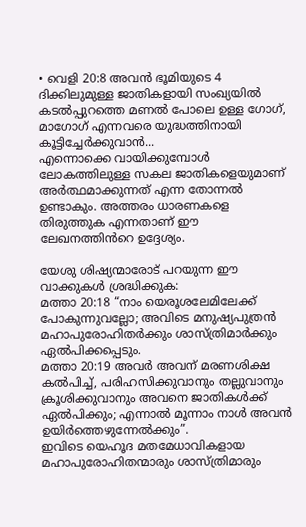• വെളി 20:8 അവന്‍ ഭൂമിയുടെ 4 ദിക്കിലുമുള്ള ജാതികളായി സംഖ്യയില്‍ കടല്‍പ്പുറത്തെ മണല്‍ പോലെ ഉള്ള ഗോഗ്, മാഗോഗ് എന്നവരെ യുദ്ധത്തിനായി കൂട്ടിച്ചേര്‍ക്കുവാന്‍...
എന്നൊക്കെ വായിക്കുമ്പോൾ ലോകത്തിലുള്ള സകല ജാതികളെയുമാണ് അർത്ഥമാക്കുന്നത് എന്ന തോന്നൽ ഉണ്ടാകും. അത്തരം ധാരണകളെ തിരുത്തുക എന്നതാണ് ഈ ലേഖനത്തിൻറെ ഉദ്ദേശ്യം.

യേശു ശിഷ്യന്മാരോട് പറയുന്ന ഈ വാക്കുകൾ ശ്രദ്ധിക്കുക:
മത്താ 20:18 “നാം യെരൂശലേമിലേക്ക് പോകുന്നുവല്ലോ; അവിടെ മനുഷ്യപുത്രൻ മഹാപുരോഹിതർക്കും ശാസ്ത്രിമാർക്കും ഏൽപിക്കപ്പെടും.
മത്താ 20:19 അവർ അവന് മരണശിക്ഷ കൽപിച്ച്, പരിഹസിക്കുവാനും തല്ലുവാനും ക്രൂശിക്കുവാനും അവനെ ജാതികൾക്ക് ഏൽപിക്കും; എന്നാൽ മൂന്നാം നാൾ അവൻ ഉയിർത്തെഴുന്നേൽക്കും”.
ഇവിടെ യെഹൂദ മതമേധാവികളായ മഹാപുരോഹിതന്മാരും ശാസ്ത്രിമാരും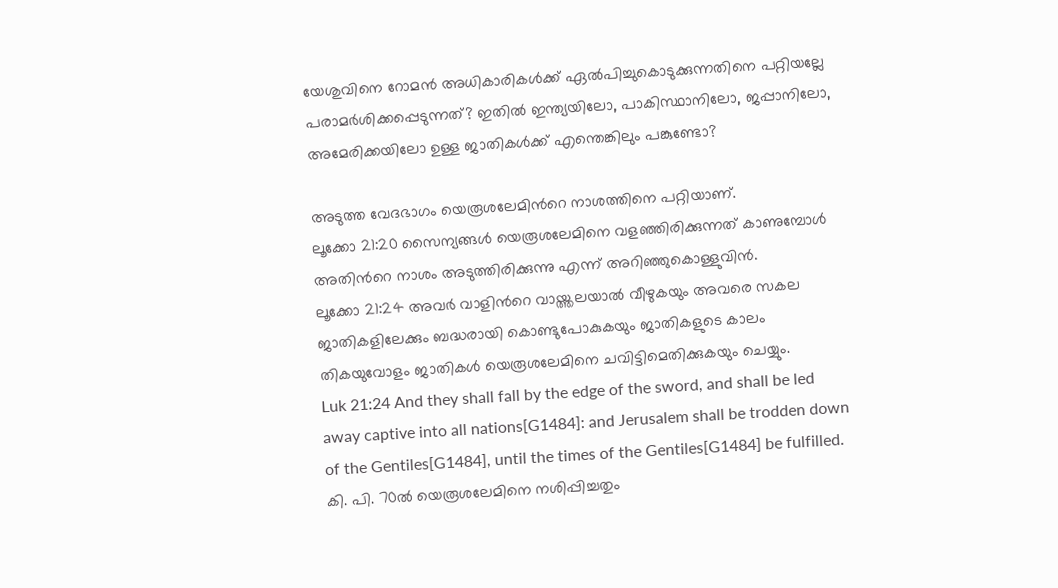യേശുവിനെ റോമൻ അധികാരികൾക്ക് ഏൽപിച്ചുകൊടുക്കുന്നതിനെ പറ്റിയല്ലേ പരാമർശിക്കപ്പെടുന്നത്? ഇതിൽ ഇന്ത്യയിലോ, പാകിസ്ഥാനിലോ, ജപ്പാനിലോ, അമേരിക്കയിലോ ഉള്ള ജാതികൾക്ക് എന്തെങ്കിലും പങ്കുണ്ടോ?

അടുത്ത വേദഭാഗം യെരൂശലേമിൻറെ നാശത്തിനെ പറ്റിയാണ്.
ലൂക്കോ 21:20 സൈന്യങ്ങൾ യെരൂശലേമിനെ വളഞ്ഞിരിക്കുന്നത് കാണുമ്പോൾ അതിൻറെ നാശം അടുത്തിരിക്കുന്നു എന്ന് അറിഞ്ഞുകൊള്ളുവിൻ.
ലൂക്കോ 21:24 അവർ വാളിൻറെ വായ്ത്തലയാൽ വീഴുകയും അവരെ സകല ജാതികളിലേക്കും ബദ്ധരായി കൊണ്ടുപോകുകയും ജാതികളുടെ കാലം തികയുവോളം ജാതികൾ യെരൂശലേമിനെ ചവിട്ടിമെതിക്കുകയും ചെയ്യും.
Luk 21:24 And they shall fall by the edge of the sword, and shall be led away captive into all nations[G1484]: and Jerusalem shall be trodden down of the Gentiles[G1484], until the times of the Gentiles[G1484] be fulfilled.
കി. പി. 70ൽ യെരൂശലേമിനെ നശിപ്പിച്ചതും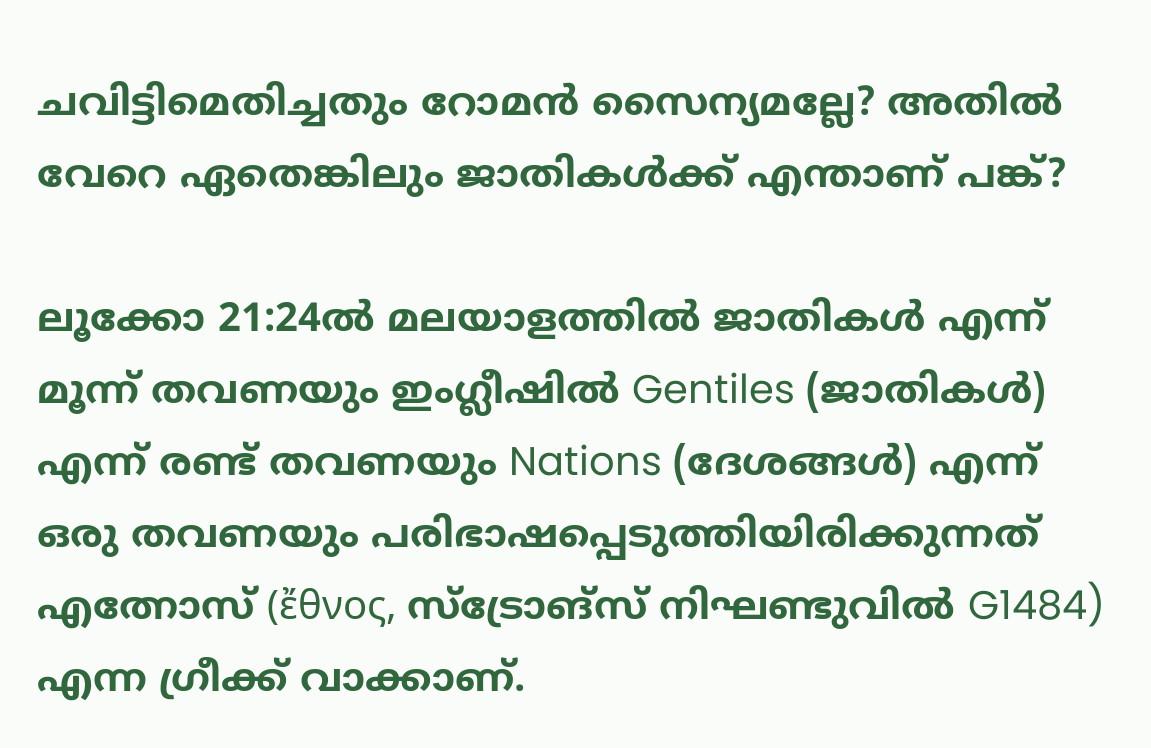ചവിട്ടിമെതിച്ചതും റോമൻ സൈന്യമല്ലേ? അതിൽ വേറെ ഏതെങ്കിലും ജാതികൾക്ക് എന്താണ് പങ്ക്?

ലൂക്കോ 21:24ൽ മലയാളത്തിൽ ജാതികൾ എന്ന് മൂന്ന് തവണയും ഇംഗ്ലീഷിൽ Gentiles (ജാതികൾ) എന്ന് രണ്ട് തവണയും Nations (ദേശങ്ങൾ) എന്ന് ഒരു തവണയും പരിഭാഷപ്പെടുത്തിയിരിക്കുന്നത് എത്നോസ് (ἔθνος, സ്ട്രോങ്സ് നിഘണ്ടുവിൽ G1484) എന്ന ഗ്രീക്ക് വാക്കാണ്.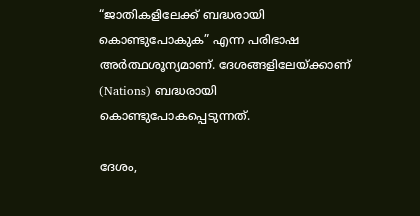“ജാതികളിലേക്ക് ബദ്ധരായി കൊണ്ടുപോകുക” എന്ന പരിഭാഷ അർത്ഥശൂന്യമാണ്. ദേശങ്ങളിലേയ്ക്കാണ് (Nations) ബദ്ധരായി കൊണ്ടുപോകപ്പെടുന്നത്.

ദേശം,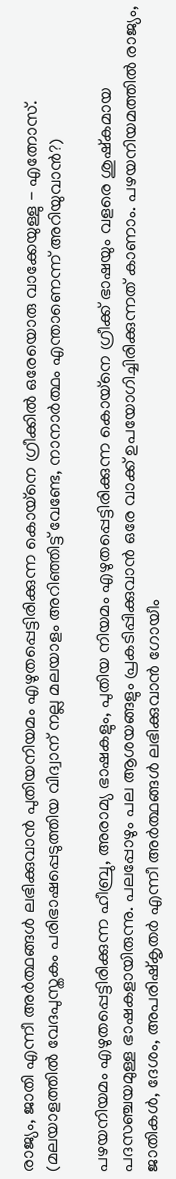രാജ്യം, ജാതി എന്നീ അർത്ഥങ്ങൾ ലഭിക്കുവാൻ പുതിയനിയമം എഴുതപ്പെട്ടിരിക്കുന്ന കൊയ്നെ ഗ്രീക്കിൽ ഒരേയൊരു വാക്കേയുള്ളു - എത്നോസ്. (മലയാളത്തിൽ വേദപുസ്തകം പരിഭാഷപ്പെടുത്തിയ വിദ്വാന് നല്ല മലയാളം അറിഞ്ഞിട്ട് വേണ്ടേ, നാനാർത്ഥം എന്താണെന്ന് അറിയുവാൻ?)

പഴയനിയമം എഴുതപ്പെട്ടിരിക്കുന്ന ഹീബ്രു, അരാമ്യ ഭാഷകളും, പുതിയ നിയമം എഴുതപ്പെട്ടിരിക്കുന്ന കൊയ്നെ ഗ്രീക്ക് ഭാഷയും വളരെ ശുഷ്കമായ പദസഞ്ചയമുള്ള ഭാഷകളായിരുന്നു. പലപ്പോഴും പല ആശയങ്ങളും പ്രകടിപ്പിക്കുവാൻ ഒരേ വാക്ക് ഉപയോഗിച്ചിരിക്കുന്നത് കാണാം. പഴയനിയമത്തിൽ രാജ്യം, ജാതികൾ, ദേശം, അപരിഷ്കൃതർ എന്നീ അർത്ഥങ്ങൾ ലഭിക്കുവാൻ ഗോയീം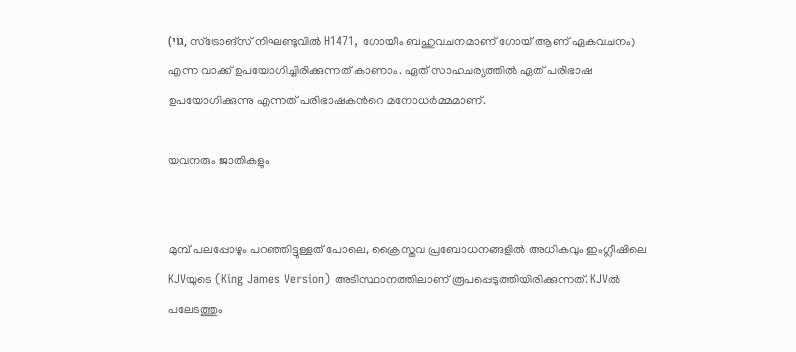(גּוֹי, സ്ട്രോങ്സ് നിഘണ്ടുവിൽ H1471, ഗോയീം ബഹുവചനമാണ് ഗോയ് ആണ് ഏകവചനം) എന്ന വാക്ക് ഉപയോഗിച്ചിരിക്കുന്നത് കാണാം. ഏത് സാഹചര്യത്തിൽ ഏത് പരിഭാഷ ഉപയോഗിക്കുന്നു എന്നത് പരിഭാഷകൻറെ മനോധർമ്മമാണ്.

യവനരും ജാതികളും


മുമ്പ് പലപ്പോഴും പറഞ്ഞിട്ടുള്ളത് പോലെ, ക്രൈസ്തവ പ്രബോധനങ്ങളിൽ അധികവും ഇംഗ്ലീഷിലെ KJVയുടെ (King James Version) അടിസ്ഥാനത്തിലാണ് രൂപപ്പെടുത്തിയിരിക്കുന്നത്. KJVൽ പലേടത്തും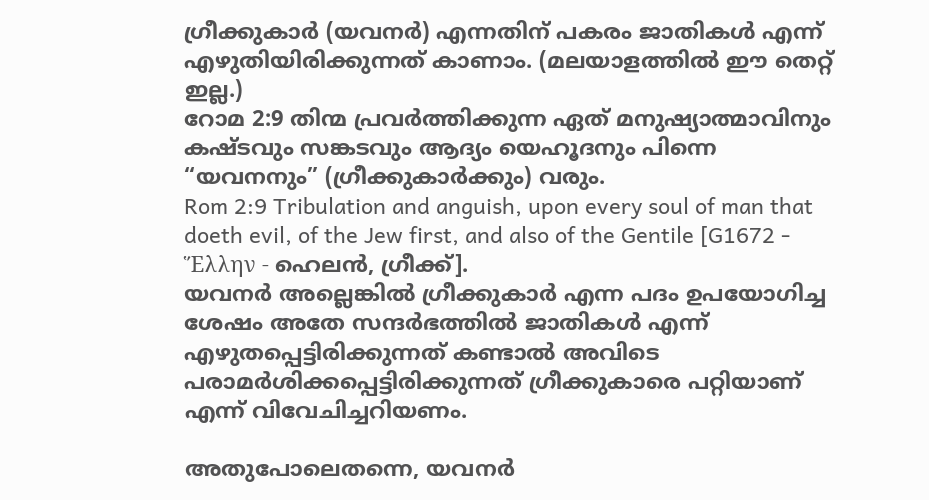ഗ്രീക്കുകാർ (യവനർ) എന്നതിന് പകരം ജാതികൾ എന്ന് എഴുതിയിരിക്കുന്നത് കാണാം. (മലയാളത്തിൽ ഈ തെറ്റ് ഇല്ല.)
റോമ 2:9 തിന്മ പ്രവർത്തിക്കുന്ന ഏത് മനുഷ്യാത്മാവിനും കഷ്ടവും സങ്കടവും ആദ്യം യെഹൂദനും പിന്നെ “യവനനും” (ഗ്രീക്കുകാർക്കും) വരും.
Rom 2:9 Tribulation and anguish, upon every soul of man that doeth evil, of the Jew first, and also of the Gentile [G1672 - Ἕλλην - ഹെലൻ, ഗ്രീക്ക്].
യവനർ അല്ലെങ്കിൽ ഗ്രീക്കുകാർ എന്ന പദം ഉപയോഗിച്ച ശേഷം അതേ സന്ദർഭത്തിൽ ജാതികൾ എന്ന് എഴുതപ്പെട്ടിരിക്കുന്നത് കണ്ടാൽ അവിടെ പരാമർശിക്കപ്പെട്ടിരിക്കുന്നത് ഗ്രീക്കുകാരെ പറ്റിയാണ് എന്ന് വിവേചിച്ചറിയണം.

അതുപോലെതന്നെ, യവനർ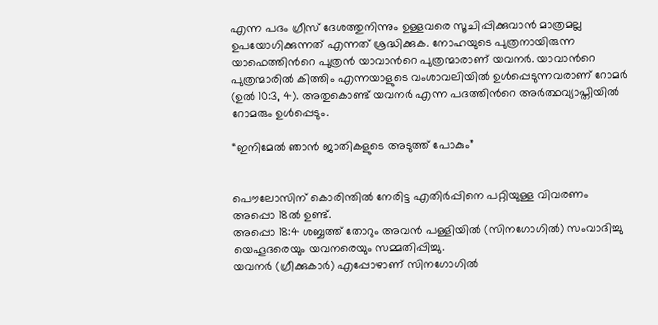എന്ന പദം ഗ്രീസ് ദേശത്തുനിന്നും ഉള്ളവരെ സൂചിപ്പിക്കുവാൻ മാത്രമല്ല ഉപയോഗിക്കുന്നത് എന്നത് ശ്രദ്ധിക്കുക. നോഹയുടെ പുത്രനായിരുന്ന യാഫെത്തിൻറെ പുത്രൻ യാവാൻറെ പുത്രന്മാരാണ് യവനർ. യാവാൻറെ പുത്രന്മാരിൽ കിത്തിം എന്നയാളുടെ വംശാവലിയിൽ ഉൾപ്പെടുന്നവരാണ് റോമർ (ഉൽ 10:3, 4). അതുകൊണ്ട് യവനർ എന്ന പദത്തിൻറെ അർത്ഥവ്യാപ്തിയിൽ റോമരും ഉൾപ്പെടും.

“ഇനിമേൽ ഞാൻ ജാതികളുടെ അടുത്ത് പോകും”


പൌലോസിന് കൊരിന്തിൽ നേരിട്ട എതിർപ്പിനെ പറ്റിയുള്ള വിവരണം അപ്പൊ 18ൽ ഉണ്ട്.
അപ്പൊ 18:4 ശബ്ബത്ത് തോറും അവൻ പള്ളിയിൽ (സിനഗോഗിൽ) സംവാദിച്ചു യെഹൂദരെയും യവനരെയും സമ്മതിപ്പിച്ചു.
യവനർ (ഗ്രീക്കുകാർ) എപ്പോഴാണ് സിനഗോഗിൽ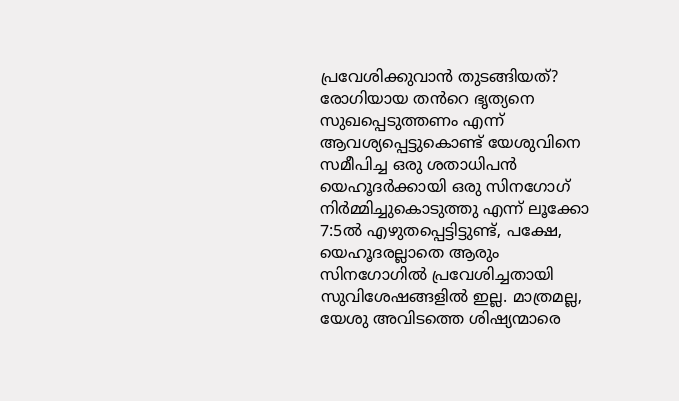പ്രവേശിക്കുവാൻ തുടങ്ങിയത്? രോഗിയായ തൻറെ ഭൃത്യനെ സുഖപ്പെടുത്തണം എന്ന് ആവശ്യപ്പെട്ടുകൊണ്ട് യേശുവിനെ സമീപിച്ച ഒരു ശതാധിപൻ യെഹൂദർക്കായി ഒരു സിനഗോഗ് നിർമ്മിച്ചുകൊടുത്തു എന്ന് ലൂക്കോ 7:5ൽ എഴുതപ്പെട്ടിട്ടുണ്ട്, പക്ഷേ, യെഹൂദരല്ലാതെ ആരും സിനഗോഗിൽ പ്രവേശിച്ചതായി സുവിശേഷങ്ങളിൽ ഇല്ല. മാത്രമല്ല, യേശു അവിടത്തെ ശിഷ്യന്മാരെ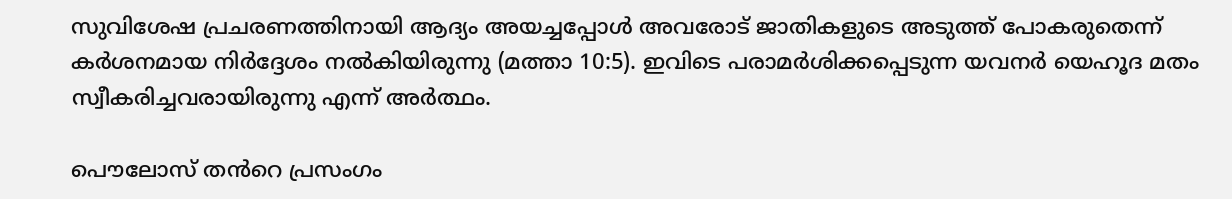സുവിശേഷ പ്രചരണത്തിനായി ആദ്യം അയച്ചപ്പോൾ അവരോട് ജാതികളുടെ അടുത്ത് പോകരുതെന്ന് കർശനമായ നിർദ്ദേശം നൽകിയിരുന്നു (മത്താ 10:5). ഇവിടെ പരാമർശിക്കപ്പെടുന്ന യവനർ യെഹൂദ മതം സ്വീകരിച്ചവരായിരുന്നു എന്ന് അർത്ഥം.

പൌലോസ് തൻറെ പ്രസംഗം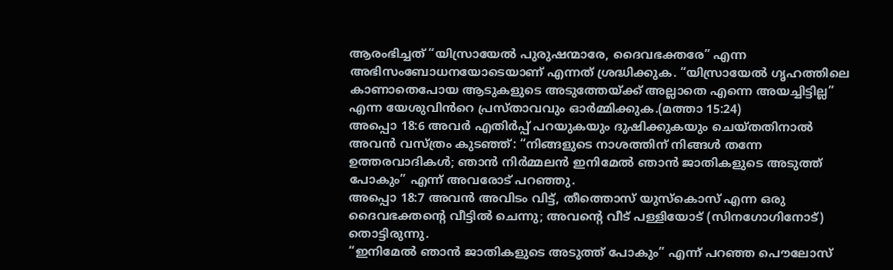ആരംഭിച്ചത് “യിസ്രായേൽ പുരുഷന്മാരേ, ദൈവഭക്തരേ” എന്ന അഭിസംബോധനയോടെയാണ് എന്നത് ശ്രദ്ധിക്കുക. “യിസ്രായേല്‍ ഗൃഹത്തിലെ കാണാതെപോയ ആടുകളുടെ അടുത്തേയ്ക്ക് അല്ലാതെ എന്നെ അയച്ചിട്ടില്ല” എന്ന യേശുവിൻറെ പ്രസ്താവവും ഓർമ്മിക്കുക.(മത്താ 15:24)
അപ്പൊ 18:6 അവര്‍ എതിര്‍പ്പ് പറയുകയും ദുഷിക്കുകയും ചെയ്തതിനാല്‍ അവന്‍ വസ്ത്രം കുടഞ്ഞ്: “നിങ്ങളുടെ നാശത്തിന് നിങ്ങള്‍ തന്നേ ഉത്തരവാദികള്‍; ഞാന്‍ നിര്‍മ്മലന്‍ ഇനിമേല്‍ ഞാന്‍ ജാതികളുടെ അടുത്ത് പോകും” എന്ന് അവരോട് പറഞ്ഞു.
അപ്പൊ 18:7 അവന്‍ അവിടം വിട്ട്, തീത്തൊസ് യുസ്കൊസ് എന്ന ഒരു ദൈവഭക്തന്‍റെ വീട്ടില്‍ ചെന്നു; അവന്‍റെ വീട് പള്ളിയോട് (സിനഗോഗിനോട്) തൊട്ടിരുന്നു.
“ഇനിമേല്‍ ഞാന്‍ ജാതികളുടെ അടുത്ത് പോകും” എന്ന് പറഞ്ഞ പൌലോസ്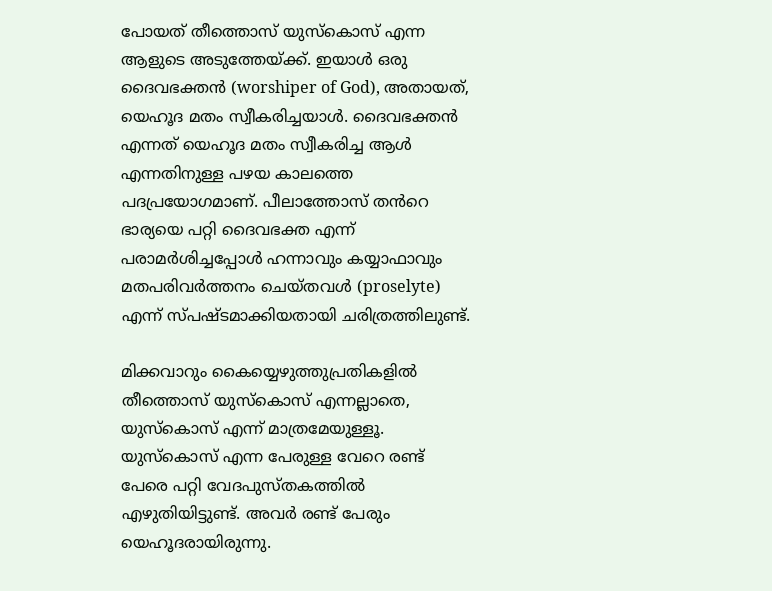പോയത് തീത്തൊസ് യുസ്കൊസ് എന്ന ആളുടെ അടുത്തേയ്ക്ക്. ഇയാൾ ഒരു ദൈവഭക്തൻ (worshiper of God), അതായത്, യെഹൂദ മതം സ്വീകരിച്ചയാൾ. ദൈവഭക്തൻ എന്നത് യെഹൂദ മതം സ്വീകരിച്ച ആൾ എന്നതിനുള്ള പഴയ കാലത്തെ പദപ്രയോഗമാണ്. പീലാത്തോസ് തൻറെ ഭാര്യയെ പറ്റി ദൈവഭക്ത എന്ന് പരാമർശിച്ചപ്പോൾ ഹന്നാവും കയ്യാഫാവും മതപരിവര്‍ത്തനം ചെയ്തവൾ (proselyte) എന്ന് സ്‌പഷ്‌ടമാക്കിയതായി ചരിത്രത്തിലുണ്ട്.

മിക്കവാറും കൈയ്യെഴുത്തുപ്രതികളിൽ തീത്തൊസ് യുസ്കൊസ് എന്നല്ലാതെ, യുസ്കൊസ് എന്ന് മാത്രമേയുള്ളൂ. യുസ്കൊസ് എന്ന പേരുള്ള വേറെ രണ്ട് പേരെ പറ്റി വേദപുസ്തകത്തിൽ എഴുതിയിട്ടുണ്ട്. അവർ രണ്ട് പേരും യെഹൂദരായിരുന്നു.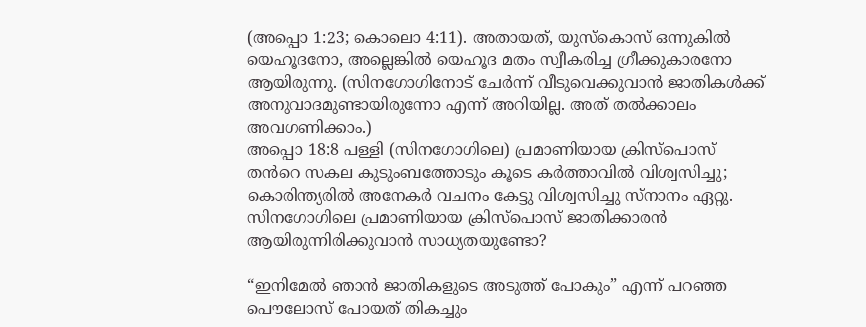(അപ്പൊ 1:23; കൊലൊ 4:11). അതായത്, യുസ്കൊസ് ഒന്നുകിൽ യെഹൂദനോ, അല്ലെങ്കിൽ യെഹൂദ മതം സ്വീകരിച്ച ഗ്രീക്കുകാരനോ ആയിരുന്നു. (സിനഗോഗിനോട് ചേർന്ന് വീടുവെക്കുവാൻ ജാതികൾക്ക് അനുവാദമുണ്ടായിരുന്നോ എന്ന് അറിയില്ല. അത് തൽക്കാലം അവഗണിക്കാം.)
അപ്പൊ 18:8 പള്ളി (സിനഗോഗിലെ) പ്രമാണിയായ ക്രിസ്പൊസ് തൻറെ സകല കുടുംബത്തോടും കൂടെ കർത്താവിൽ വിശ്വസിച്ചു; കൊരിന്ത്യരിൽ അനേകർ വചനം കേട്ടു വിശ്വസിച്ചു സ്നാനം ഏറ്റു.
സിനഗോഗിലെ പ്രമാണിയായ ക്രിസ്പൊസ് ജാതിക്കാരൻ ആയിരുന്നിരിക്കുവാൻ സാധ്യതയുണ്ടോ?

“ഇനിമേല്‍ ഞാന്‍ ജാതികളുടെ അടുത്ത് പോകും” എന്ന് പറഞ്ഞ പൌലോസ് പോയത് തികച്ചും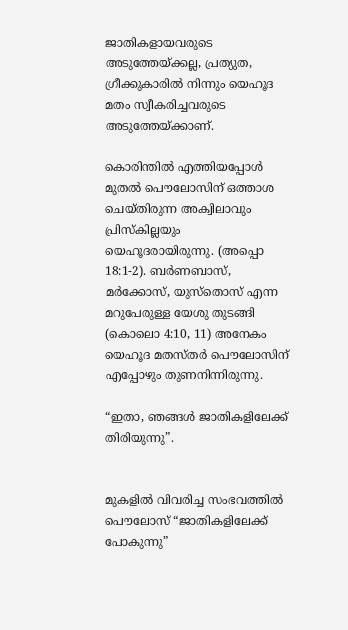ജാതികളായവരുടെ അടുത്തേയ്ക്കല്ല, പ്രത്യുത, ഗ്രീക്കുകാരിൽ നിന്നും യെഹൂദ മതം സ്വീകരിച്ചവരുടെ അടുത്തേയ്ക്കാണ്.

കൊരിന്തിൽ എത്തിയപ്പോൾ മുതൽ പൌലോസിന് ഒത്താശ ചെയ്തിരുന്ന അക്വിലാവും പ്രിസ്കില്ലയും യെഹൂദരായിരുന്നു. (അപ്പൊ 18:1-2). ബർണബാസ്, മർക്കോസ്, യുസ്തൊസ് എന്ന മറുപേരുള്ള യേശു തുടങ്ങി (കൊലൊ 4:10, 11) അനേകം യെഹൂദ മതസ്തർ പൌലോസിന് എപ്പോഴും തുണനിന്നിരുന്നു.

“ഇതാ, ഞങ്ങള്‍ ജാതികളിലേക്ക് തിരിയുന്നു”.


മുകളിൽ വിവരിച്ച സംഭവത്തിൽ പൌലോസ് “ജാതികളിലേക്ക് പോകുന്നു”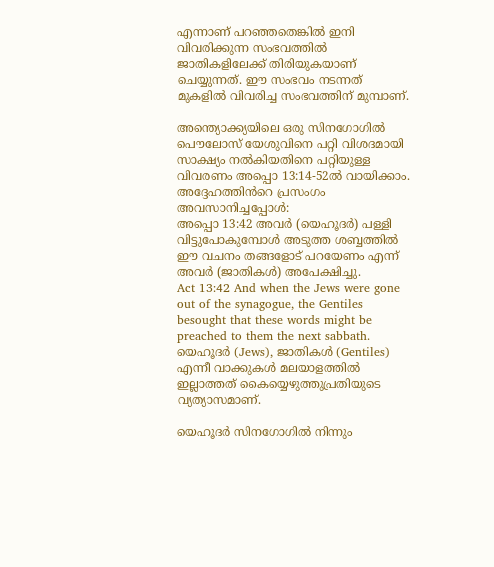എന്നാണ് പറഞ്ഞതെങ്കിൽ ഇനി വിവരിക്കുന്ന സംഭവത്തിൽ ജാതികളിലേക്ക് തിരിയുകയാണ് ചെയ്യുന്നത്. ഈ സംഭവം നടന്നത് മുകളിൽ വിവരിച്ച സംഭവത്തിന് മുമ്പാണ്.

അന്ത്യൊക്ക്യയിലെ ഒരു സിനഗോഗിൽ പൌലോസ് യേശുവിനെ പറ്റി വിശദമായി സാക്ഷ്യം നൽകിയതിനെ പറ്റിയുള്ള വിവരണം അപ്പൊ 13:14-52ൽ വായിക്കാം. അദ്ദേഹത്തിൻറെ പ്രസംഗം അവസാനിച്ചപ്പോൾ:
അപ്പൊ 13:42 അവർ (യെഹൂദർ) പള്ളി വിട്ടുപോകുമ്പോൾ അടുത്ത ശബ്ബത്തിൽ ഈ വചനം തങ്ങളോട് പറയേണം എന്ന് അവർ (ജാതികൾ) അപേക്ഷിച്ചു.
Act 13:42 And when the Jews were gone out of the synagogue, the Gentiles besought that these words might be preached to them the next sabbath.
യെഹൂദർ (Jews), ജാതികൾ (Gentiles) എന്നീ വാക്കുകൾ മലയാളത്തിൽ ഇല്ലാത്തത് കൈയ്യെഴുത്തുപ്രതിയുടെ വ്യത്യാസമാണ്.

യെഹൂദർ സിനഗോഗിൽ നിന്നും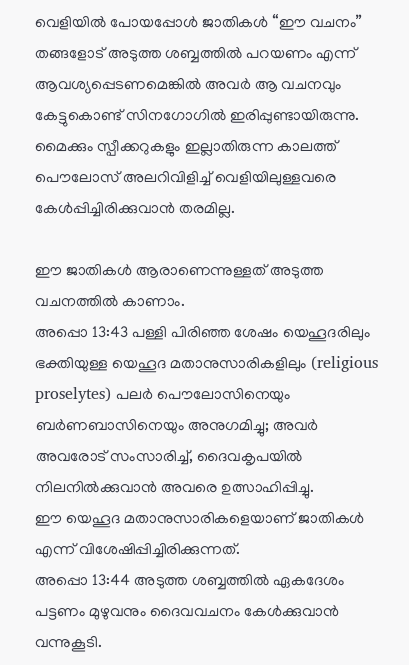വെളിയിൽ പോയപ്പോൾ ജാതികൾ “ഈ വചനം” തങ്ങളോട് അടുത്ത ശബ്ബത്തിൽ പറയണം എന്ന് ആവശ്യപ്പെടണമെങ്കിൽ അവർ ആ വചനവും കേട്ടുകൊണ്ട് സിനഗോഗിൽ ഇരിപ്പുണ്ടായിരുന്നു. മൈക്കും സ്പീക്കറുകളും ഇല്ലാതിരുന്ന കാലത്ത് പൌലോസ് അലറിവിളിച്ച് വെളിയിലുള്ളവരെ കേൾപ്പിച്ചിരിക്കുവാൻ തരമില്ല.

ഈ ജാതികൾ ആരാണെന്നുള്ളത് അടുത്ത വചനത്തിൽ കാണാം.
അപ്പൊ 13:43 പള്ളി പിരിഞ്ഞ ശേഷം യെഹൂദരിലും ഭക്തിയുള്ള യെഹൂദ മതാനുസാരികളിലും (religious proselytes) പലർ പൌലോസിനെയും ബർണബാസിനെയും അനുഗമിച്ചു; അവർ അവരോട് സംസാരിച്ച്, ദൈവകൃപയിൽ നിലനിൽക്കുവാൻ അവരെ ഉത്സാഹിപ്പിച്ചു.
ഈ യെഹൂദ മതാനുസാരികളെയാണ് ജാതികൾ എന്ന് വിശേഷിപ്പിച്ചിരിക്കുന്നത്.
അപ്പൊ 13:44 അടുത്ത ശബ്ബത്തിൽ ഏകദേശം പട്ടണം മുഴുവനും ദൈവവചനം കേൾക്കുവാൻ വന്നുകൂടി.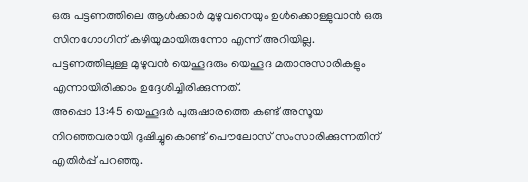ഒരു പട്ടണത്തിലെ ആൾക്കാർ മുഴുവനെയും ഉൾക്കൊള്ളുവാൻ ഒരു സിനഗോഗിന് കഴിയുമായിരുന്നോ എന്ന് അറിയില്ല. പട്ടണത്തിലുള്ള മുഴുവൻ യെഹൂദരും യെഹൂദ മതാനുസാരികളും എന്നായിരിക്കാം ഉദ്ദേശിച്ചിരിക്കുന്നത്.
അപ്പൊ 13:45 യെഹൂദർ പുരുഷാരത്തെ കണ്ട് അസൂയ നിറഞ്ഞവരായി ദുഷിച്ചുകൊണ്ട് പൌലോസ് സംസാരിക്കുന്നതിന് എതിർപ്പ് പറഞ്ഞു.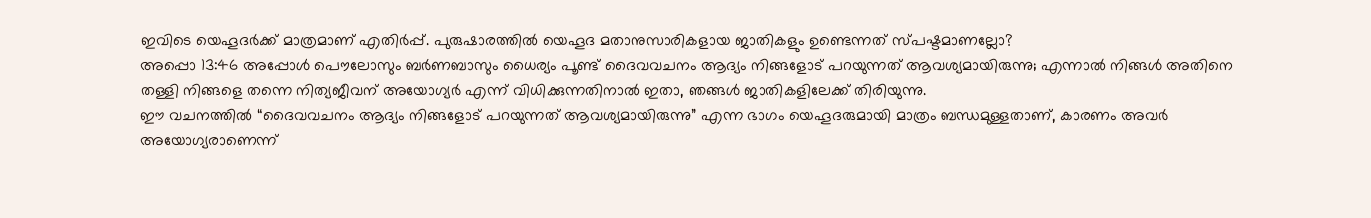ഇവിടെ യെഹൂദർക്ക് മാത്രമാണ് എതിർപ്പ്. പുരുഷാരത്തിൽ യെഹൂദ മതാനുസാരികളായ ജാതികളും ഉണ്ടെന്നത് സ്പഷ്ടമാണല്ലോ?
അപ്പൊ 13:46 അപ്പോൾ പൌലോസും ബർണബാസും ധൈര്യം പൂണ്ട് ദൈവവചനം ആദ്യം നിങ്ങളോട് പറയുന്നത് ആവശ്യമായിരുന്നു; എന്നാൽ നിങ്ങൾ അതിനെ തള്ളി നിങ്ങളെ തന്നെ നിത്യജീവന് അയോഗ്യർ എന്ന് വിധിക്കുന്നതിനാൽ ഇതാ, ഞങ്ങൾ ജാതികളിലേക്ക് തിരിയുന്നു.
ഈ വചനത്തിൽ “ദൈവവചനം ആദ്യം നിങ്ങളോട് പറയുന്നത് ആവശ്യമായിരുന്നു” എന്ന ഭാഗം യെഹൂദരുമായി മാത്രം ബന്ധമുള്ളതാണ്, കാരണം അവർ അയോഗ്യരാണെന്ന്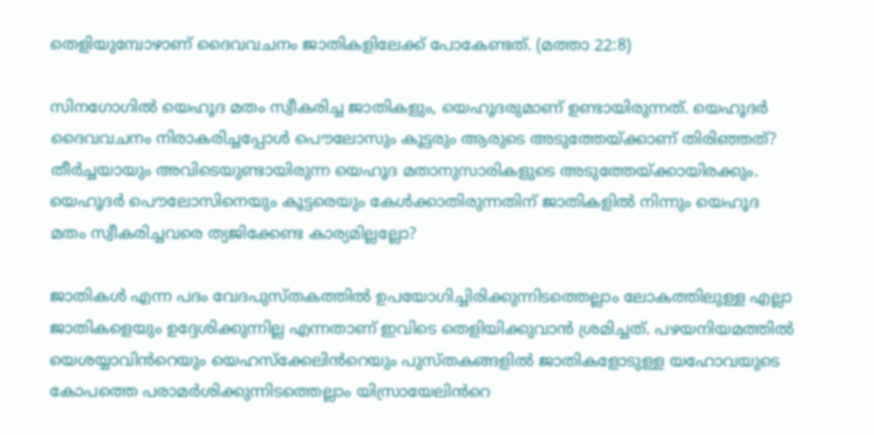തെളിയുമ്പോഴാണ് ദൈവവചനം ജാതികളിലേക്ക് പോകേണ്ടത്. (മത്താ 22:8)

സിനഗോഗിൽ യെഹൂദ മതം സ്വീകരിച്ച ജാതികളും, യെഹൂദരുമാണ് ഉണ്ടായിരുന്നത്. യെഹൂദർ ദൈവവചനം നിരാകരിച്ചപ്പോൾ പൌലോസും കൂട്ടരും ആരുടെ അടുത്തേയ്ക്കാണ് തിരിഞ്ഞത്? തീർച്ചയായും അവിടെയുണ്ടായിരുന്ന യെഹൂദ മതാനുസാരികളുടെ അടുത്തേയ്ക്കായിരക്കും. യെഹൂദർ പൌലോസിനെയും കൂട്ടരെയും കേൾക്കാതിരുന്നതിന് ജാതികളിൽ നിന്നും യെഹൂദ മതം സ്വീകരിച്ചവരെ ത്യജിക്കേണ്ട കാര്യമില്ലല്ലോ?

ജാതികൾ എന്ന പദം വേദപുസ്തകത്തിൽ ഉപയോഗിച്ചിരിക്കുന്നിടത്തെല്ലാം ലോകത്തിലുള്ള എല്ലാ ജാതികളെയും ഉദ്ദേശിക്കുന്നില്ല എന്നതാണ് ഇവിടെ തെളിയിക്കുവാൻ ശ്രമിച്ചത്. പഴയനിയമത്തിൽ യെശയ്യാവിൻറെയും യെഹസ്ക്കേലിൻറെയും പുസ്തകങ്ങളിൽ ജാതികളോടുള്ള യഹോവയുടെ കോപത്തെ പരാമർശിക്കുന്നിടത്തെല്ലാം യിസ്രായേലിൻറെ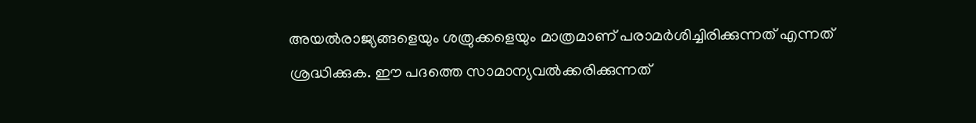അയൽരാജ്യങ്ങളെയും ശത്രുക്കളെയും മാത്രമാണ് പരാമർശിച്ചിരിക്കുന്നത് എന്നത് ശ്രദ്ധിക്കുക. ഈ പദത്തെ സാമാന്യവൽക്കരിക്കുന്നത്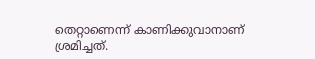തെറ്റാണെന്ന് കാണിക്കുവാനാണ് ശ്രമിച്ചത്.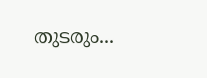തുടരും...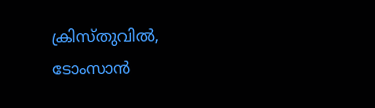ക്രിസ്തുവിൽ,
ടോംസാൻ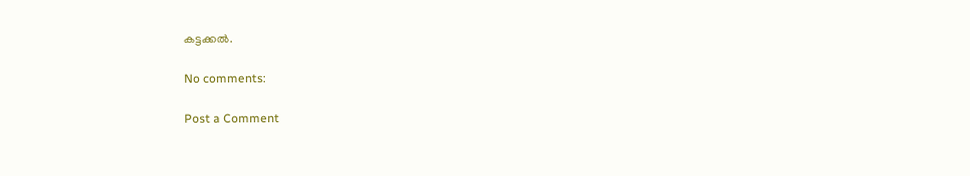കട്ടക്കൽ.

No comments:

Post a Comment